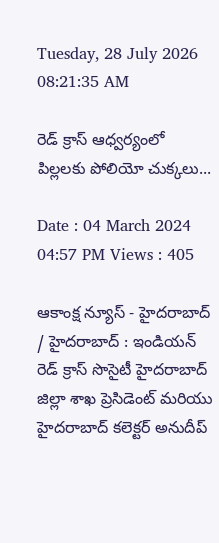Tuesday, 28 July 2026 08:21:35 AM

రెడ్ క్రాస్ ఆధ్వర్యంలో పిల్లలకు పోలియో చుక్కలు...

Date : 04 March 2024 04:57 PM Views : 405

ఆకాంక్ష న్యూస్ - హైదరాబాద్ / హైదరాబాద్ : ఇండియన్ రెడ్ క్రాస్ సొసైటీ హైదరాబాద్ జిల్లా శాఖ ప్రెసిడెంట్ మరియు హైదరాబాద్ కలెక్టర్ అనుదీప్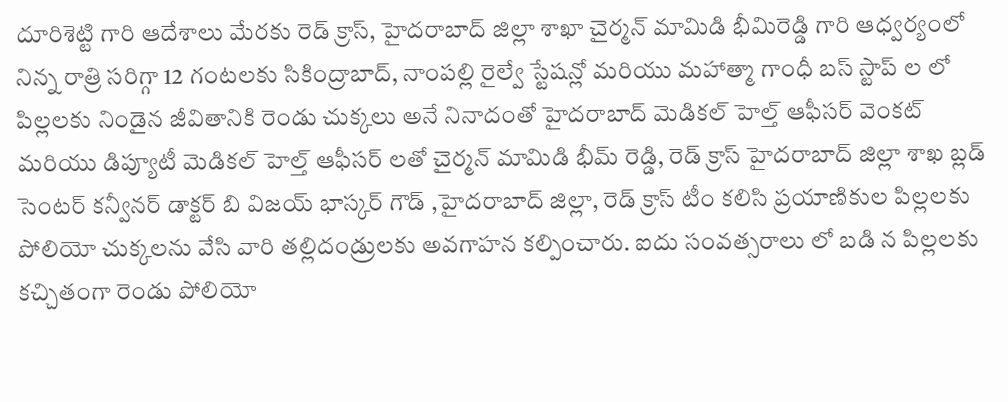దూరిశెట్టి గారి ఆదేశాలు మేరకు రెడ్ క్రాస్, హైదరాబాద్ జిల్లా శాఖా చైర్మన్ మామిడి భీమిరెడ్డి గారి ఆధ్వర్యంలో నిన్న రాత్రి సరిగ్గా 12 గంటలకు సికింద్రాబాద్, నాంపల్లి రైల్వే స్టేషన్లో మరియు మహాత్మా గాంధీ బస్ స్టాప్ ల లో పిల్లలకు నిండైన జీవితానికి రెండు చుక్కలు అనే నినాదంతో హైదరాబాద్ మెడికల్ హెల్త్ ఆఫీసర్ వెంకట్ మరియు డిప్యూటీ మెడికల్ హెల్త్ ఆఫీసర్ లతో చైర్మన్ మామిడి భీమ్ రెడ్డి, రెడ్ క్రాస్ హైదరాబాద్ జిల్లా శాఖ బ్లడ్ సెంటర్ కన్వీనర్ డాక్టర్ బి విజయ్ భాస్కర్ గౌడ్ ,హైదరాబాద్ జిల్లా, రెడ్ క్రాస్ టీం కలిసి ప్రయాణికుల పిల్లలకు పోలియో చుక్కలను వేసి వారి తల్లిదండ్రులకు అవగాహన కల్పించారు. ఐదు సంవత్సరాలు లో బడి న పిల్లలకు కచ్చితంగా రెండు పోలియో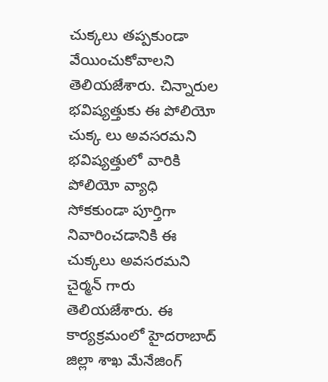చుక్కలు తప్పకుండా వేయించుకోవాలని తెలియజేశారు. చిన్నారుల భవిష్యత్తుకు ఈ పోలియో చుక్క లు అవసరమని భవిష్యత్తులో వారికి పోలియో వ్యాధి సోకకుండా పూర్తిగా నివారించడానికి ఈ చుక్కలు అవసరమని చైర్మన్ గారు తెలియజేశారు. ఈ కార్యక్రమంలో హైదరాబాద్ జిల్లా శాఖ మేనేజింగ్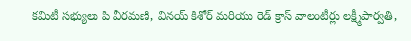కమిటీ సభ్యులు పి వీరమణి, వినయ్ కిశోర్ మరియు రెడ్ క్రాస్ వాలంటీర్లు లక్ష్మీపార్వతి,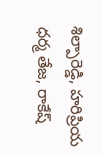శిల్పారెడ్డి, హరిప్రియ ధర్మ తేజ, రాకేష్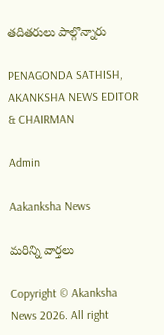తదితరులు పాల్గొన్నారు

PENAGONDA SATHISH, AKANKSHA NEWS EDITOR & CHAIRMAN

Admin

Aakanksha News

మరిన్ని వార్తలు

Copyright © Akanksha News 2026. All right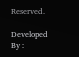Reserved.

Developed By :